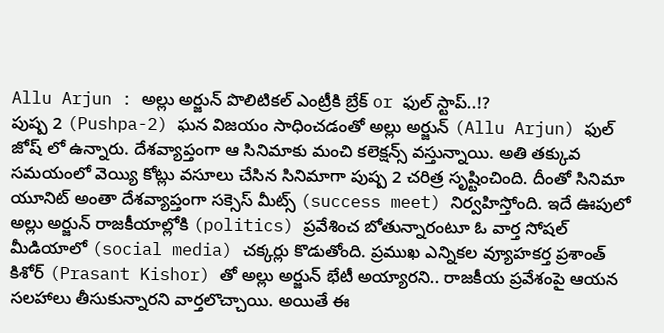Allu Arjun : అల్లు అర్జున్ పొలిటికల్ ఎంట్రీకి బ్రేక్ or ఫుల్ స్టాప్..!?
పుష్ప 2 (Pushpa-2) ఘన విజయం సాధించడంతో అల్లు అర్జున్ (Allu Arjun) ఫుల్ జోష్ లో ఉన్నారు. దేశవ్యాప్తంగా ఆ సినిమాకు మంచి కలెక్షన్స్ వస్తున్నాయి. అతి తక్కువ సమయంలో వెయ్యి కోట్లు వసూలు చేసిన సినిమాగా పుష్ప 2 చరిత్ర సృష్టించింది. దీంతో సినిమా యూనిట్ అంతా దేశవ్యాప్తంగా సక్సెస్ మీట్స్ (success meet) నిర్వహిస్తోంది. ఇదే ఊపులో అల్లు అర్జున్ రాజకీయాల్లోకి (politics) ప్రవేశించ బోతున్నారంటూ ఓ వార్త సోషల్ మీడియాలో (social media) చక్కర్లు కొడుతోంది. ప్రముఖ ఎన్నికల వ్యూహకర్త ప్రశాంత్ కిశోర్ (Prasant Kishor) తో అల్లు అర్జున్ భేటీ అయ్యారని.. రాజకీయ ప్రవేశంపై ఆయన సలహాలు తీసుకున్నారని వార్తలొచ్చాయి. అయితే ఈ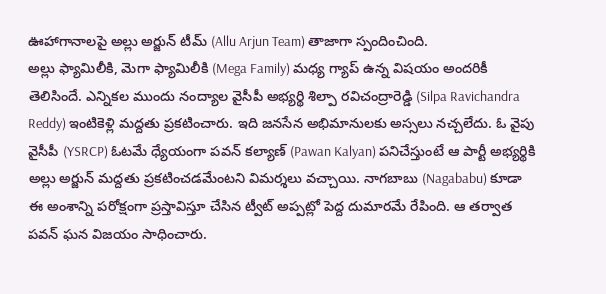ఊహాగానాలపై అల్లు అర్జున్ టీమ్ (Allu Arjun Team) తాజాగా స్పందించింది.
అల్లు ఫ్యామిలీకి, మెగా ఫ్యామిలీకి (Mega Family) మధ్య గ్యాప్ ఉన్న విషయం అందరికీ తెలిసిందే. ఎన్నికల ముందు నంద్యాల వైసీపీ అభ్యర్థి శిల్పా రవిచంద్రారెడ్డి (Silpa Ravichandra Reddy) ఇంటికెళ్లి మద్దతు ప్రకటించారు. ఇది జనసేన అభిమానులకు అస్సలు నచ్చలేదు. ఓ వైపు వైసీపీ (YSRCP) ఓటమే ధ్యేయంగా పవన్ కల్యాణ్ (Pawan Kalyan) పనిచేస్తుంటే ఆ పార్టీ అభ్యర్థికి అల్లు అర్జున్ మద్దతు ప్రకటించడమేంటని విమర్శలు వచ్చాయి. నాగబాబు (Nagababu) కూడా ఈ అంశాన్ని పరోక్షంగా ప్రస్తావిస్తూ చేసిన ట్వీట్ అప్పట్లో పెద్ద దుమారమే రేపింది. ఆ తర్వాత పవన్ ఘన విజయం సాధించారు.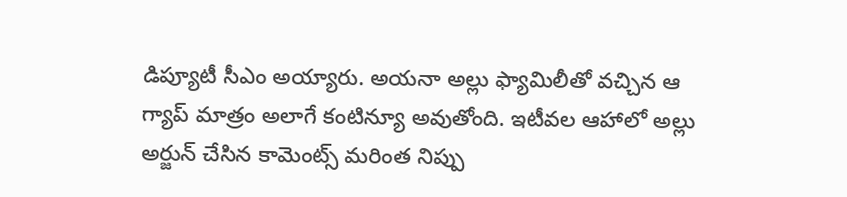డిప్యూటీ సీఎం అయ్యారు. అయనా అల్లు ఫ్యామిలీతో వచ్చిన ఆ గ్యాప్ మాత్రం అలాగే కంటిన్యూ అవుతోంది. ఇటీవల ఆహాలో అల్లు అర్జున్ చేసిన కామెంట్స్ మరింత నిప్పు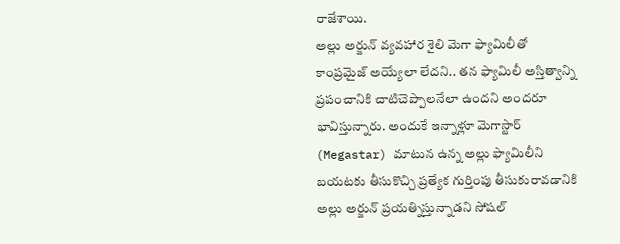రాజేశాయి.
అల్లు అర్జున్ వ్యవహార శైలి మెగా ఫ్యామిలీతో కాంప్రమైజ్ అయ్యేలా లేదని.. తన ఫ్యామిలీ అస్తిత్వాన్ని ప్రపంచానికి చాటిచెప్పాలనేలా ఉందని అందరూ భావిస్తున్నారు. అందుకే ఇన్నాళ్లూ మెగాస్టార్ (Megastar) మాటున ఉన్న అల్లు ఫ్యామిలీని బయటకు తీసుకొచ్చి ప్రత్యేక గుర్తింపు తీసుకురావడానికి అల్లు అర్జున్ ప్రయత్నిస్తున్నాడని సోషల్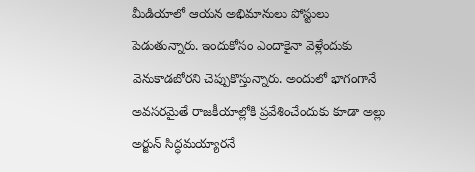మీడియాలో ఆయన అభిమానులు పోస్టులు పెడుతున్నారు. ఇందుకోసం ఎందాకైనా వెళ్లేందుకు వెనుకాడబోరని చెప్పుకొస్తున్నారు. అందులో భాగంగానే అవసరమైతే రాజకీయాల్లోకి ప్రవేశించేందుకు కూడా అల్లు అర్జున్ సిద్ధమయ్యారనే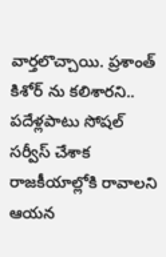వార్తలొచ్చాయి. ప్రశాంత్ కిశోర్ ను కలిశారని.. పదేళ్లపాటు సోషల్ సర్వీస్ చేశాక రాజకీయాల్లోకి రావాలని ఆయన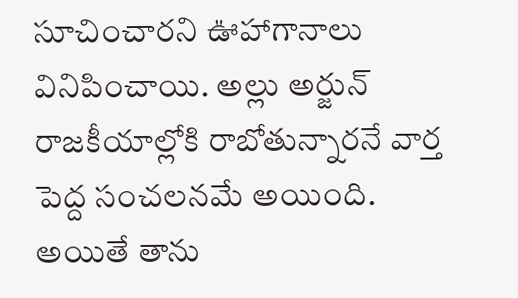సూచించారని ఊహాగానాలు వినిపించాయి. అల్లు అర్జున్ రాజకీయాల్లోకి రాబోతున్నారనే వార్త పెద్ద సంచలనమే అయింది.
అయితే తాను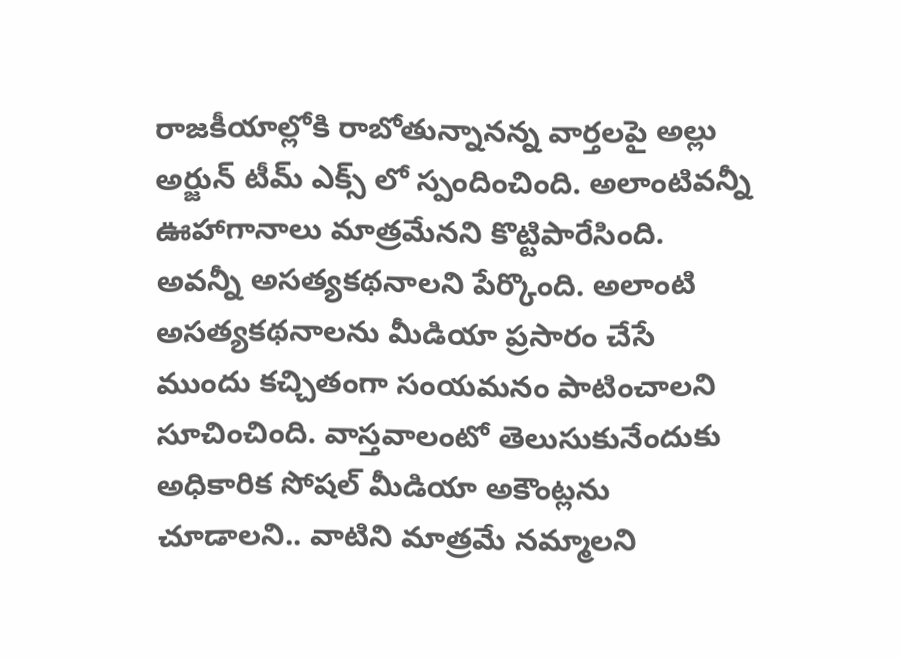రాజకీయాల్లోకి రాబోతున్నానన్న వార్తలపై అల్లు అర్జున్ టీమ్ ఎక్స్ లో స్పందించింది. అలాంటివన్నీ ఊహాగానాలు మాత్రమేనని కొట్టిపారేసింది. అవన్నీ అసత్యకథనాలని పేర్కొంది. అలాంటి అసత్యకథనాలను మీడియా ప్రసారం చేసే ముందు కచ్చితంగా సంయమనం పాటించాలని సూచించింది. వాస్తవాలంటో తెలుసుకునేందుకు అధికారిక సోషల్ మీడియా అకౌంట్లను చూడాలని.. వాటిని మాత్రమే నమ్మాలని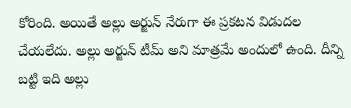కోరింది. అయితే అల్లు అర్జున్ నేరుగా ఈ ప్రకటన విడుదల చేయలేదు. అల్లు అర్జున్ టీమ్ అని మాత్రమే అందులో ఉంది. దీన్ని బట్టి ఇది అల్లు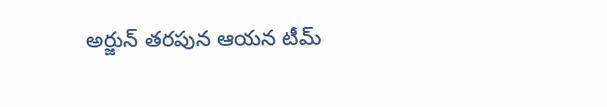అర్జున్ తరపున ఆయన టీమ్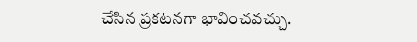చేసిన ప్రకటనగా భావించవచ్చు.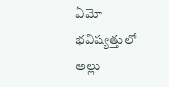ఏమో భవిష్యత్తులో అల్లు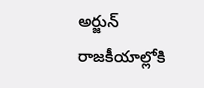అర్జున్ రాజకీయాల్లోకి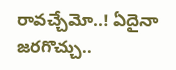రావచ్చేమో..! ఏదైనా జరగొచ్చు..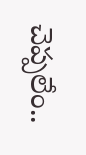చెప్పలేం..